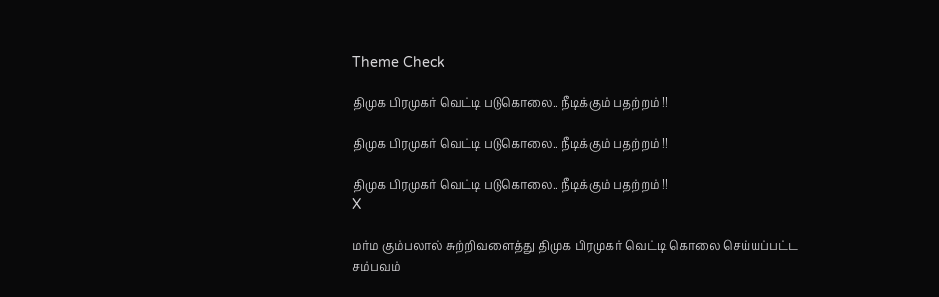Theme Check

திமுக பிரமுகர் வெட்டி படுகொலை.. நீடிக்கும் பதற்றம் !!

திமுக பிரமுகர் வெட்டி படுகொலை.. நீடிக்கும் பதற்றம் !!

திமுக பிரமுகர் வெட்டி படுகொலை.. நீடிக்கும் பதற்றம் !!
X

மர்ம கும்பலால் சுற்றிவளைத்து திமுக பிரமுகர் வெட்டி கொலை செய்யப்பட்ட சம்பவம்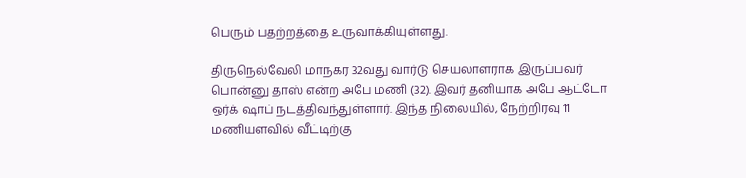பெரும் பதற்றத்தை உருவாக்கியுள்ளது.

திருநெல்வேலி மாநகர 32வது வார்டு செயலாளராக இருப்பவர் பொன்னு தாஸ் என்ற அபே மணி (32). இவர் தனியாக அபே ஆட்டோ ஒர்க் ஷாப் நடத்திவந்துள்ளார். இந்த நிலையில், நேற்றிரவு 11 மணியளவில் வீட்டிற்கு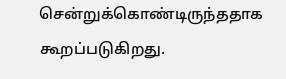சென்றுக்கொண்டிருந்ததாக கூறப்படுகிறது.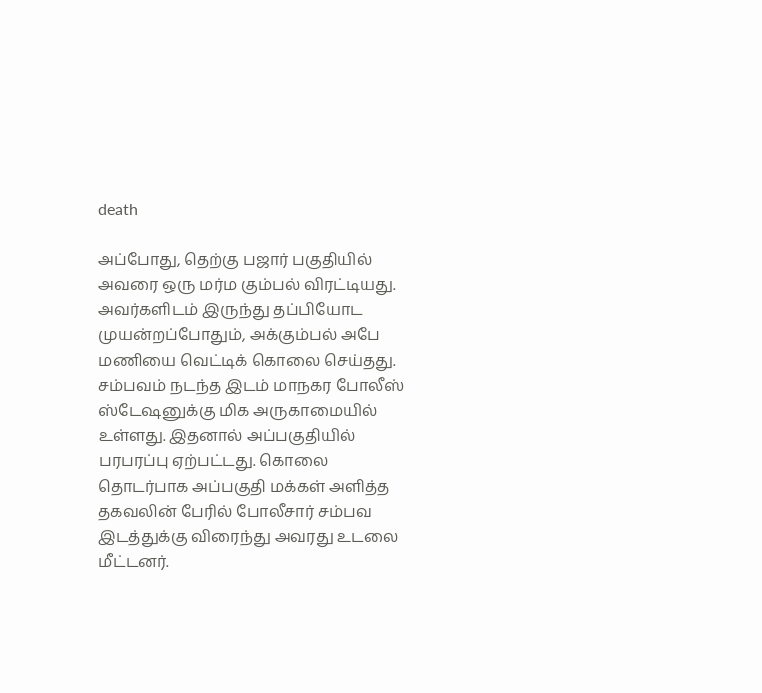death

அப்போது, தெற்கு பஜார் பகுதியில் அவரை ஒரு மர்ம கும்பல் விரட்டியது. அவர்களிடம் இருந்து தப்பியோட முயன்றப்போதும், அக்கும்பல் அபே மணியை வெட்டிக் கொலை செய்தது. சம்பவம் நடந்த இடம் மாநகர போலீஸ் ஸ்டேஷனுக்கு மிக அருகாமையில் உள்ளது. இதனால் அப்பகுதியில் பரபரப்பு ஏற்பட்டது. கொலை தொடர்பாக அப்பகுதி மக்கள் அளித்த தகவலின் பேரில் போலீசார் சம்பவ இடத்துக்கு விரைந்து அவரது உடலை மீட்டனர்.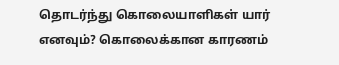தொடர்ந்து கொலையாளிகள் யார் எனவும்? கொலைக்கான காரணம்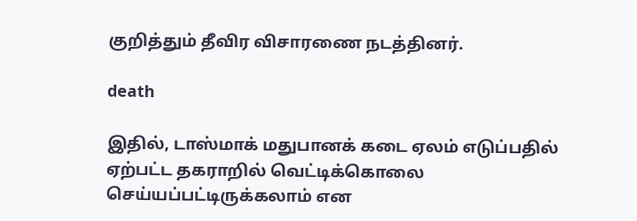குறித்தும் தீவிர விசாரணை நடத்தினர்.

death

இதில், டாஸ்மாக் மதுபானக் கடை ஏலம் எடுப்பதில் ஏற்பட்ட தகராறில் வெட்டிக்கொலை செய்யப்பட்டிருக்கலாம் என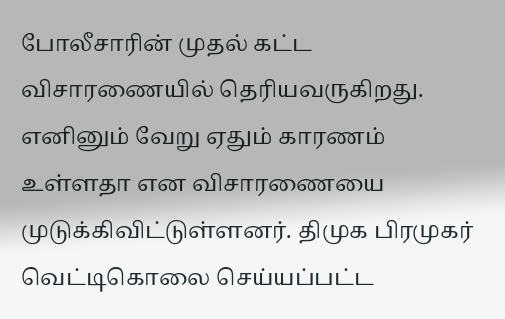போலீசாரின் முதல் கட்ட விசாரணையில் தெரியவருகிறது. எனினும் வேறு ஏதும் காரணம் உள்ளதா என விசாரணையை முடுக்கிவிட்டுள்ளனர். திமுக பிரமுகர் வெட்டிகொலை செய்யப்பட்ட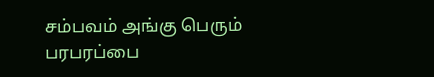சம்பவம் அங்கு பெரும் பரபரப்பை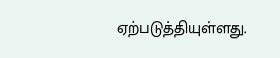ஏற்படுத்தியுள்ளது.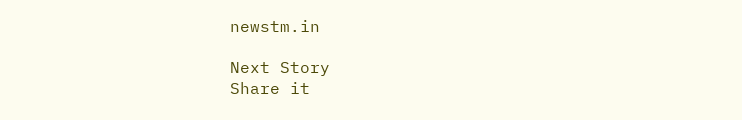newstm.in

Next Story
Share it